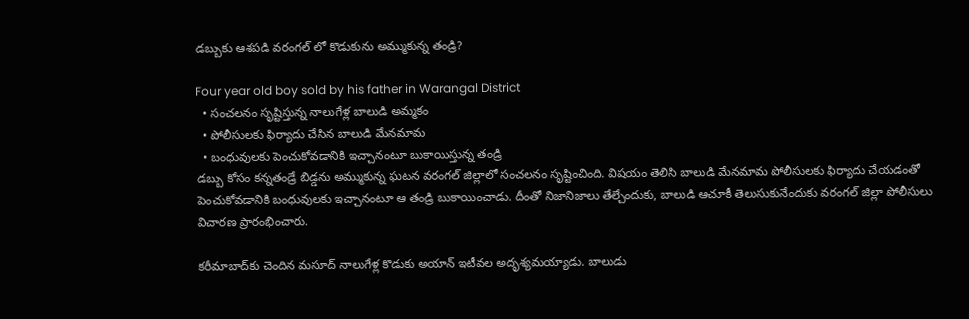డబ్బుకు ఆశపడి వరంగల్ లో కొడుకును అమ్ముకున్న తండ్రి?

Four year old boy sold by his father in Warangal District
  • సంచలనం సృష్టిస్తున్న నాలుగేళ్ల బాలుడి అమ్మకం
  • పోలీసులకు ఫిర్యాదు చేసిన బాలుడి మేనమామ
  • బంధువులకు పెంచుకోవడానికి ఇచ్చానంటూ బుకాయిస్తున్న తండ్రి
డబ్బు కోసం కన్నతండ్రే బిడ్డను అమ్ముకున్న ఘటన వరంగల్ జిల్లాలో సంచలనం సృష్టించింది. విషయం తెలిసి బాలుడి మేనమామ పోలీసులకు ఫిర్యాదు చేయడంతో పెంచుకోవడానికి బంధువులకు ఇచ్చానంటూ ఆ తండ్రి బుకాయించాడు. దీంతో నిజానిజాలు తేల్చేందుకు, బాలుడి ఆచూకీ తెలుసుకునేందుకు వరంగల్ జిల్లా పోలీసులు విచారణ ప్రారంభించారు.

కరీమాబాద్‌కు చెందిన మసూద్‌ నాలుగేళ్ల కొడుకు అయాన్ ఇటీవల అదృశ్యమయ్యాడు. బాలుడు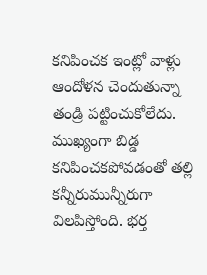కనిపించక ఇంట్లో వాళ్లు ఆందోళన చెందుతున్నా తండ్రి పట్టించుకోలేదు. ముఖ్యంగా బిడ్డ కనిపించకపోవడంతో తల్లి కన్నీరుమున్నీరుగా విలపిస్తోంది. భర్త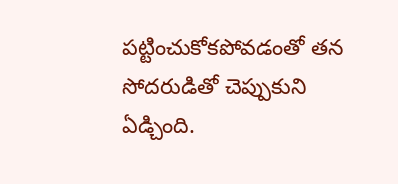పట్టించుకోకపోవడంతో తన సోదరుడితో చెప్పుకుని ఏడ్చింది.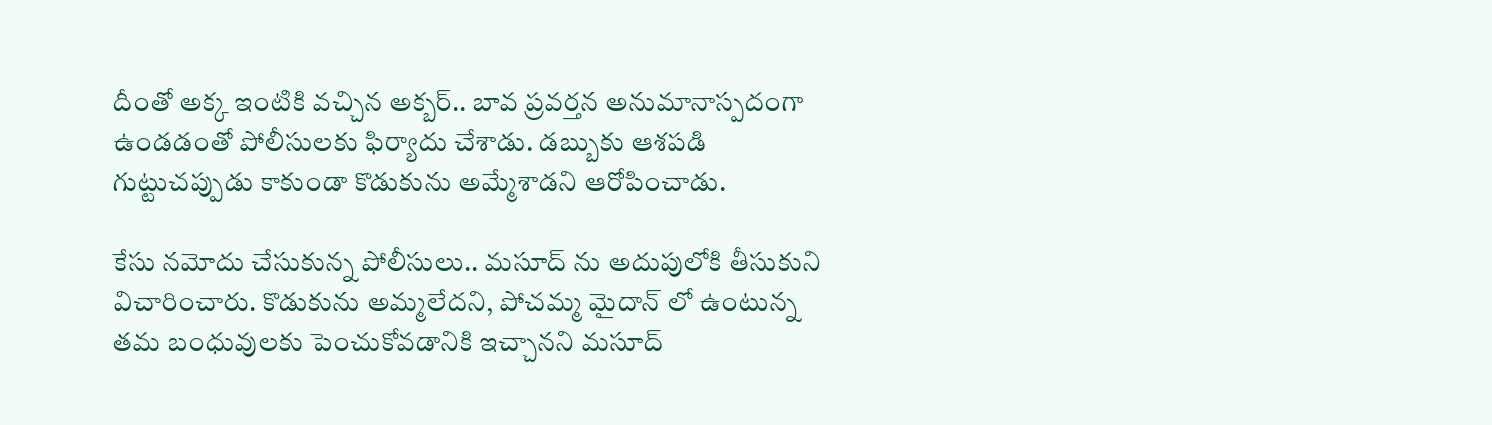దీంతో అక్క ఇంటికి వచ్చిన అక్బర్.. బావ ప్రవర్తన అనుమానాస్పదంగా ఉండడంతో పోలీసులకు ఫిర్యాదు చేశాడు. డబ్బుకు ఆశపడి గుట్టుచప్పుడు కాకుండా కొడుకును అమ్మేశాడని ఆరోపించాడు.

కేసు నమోదు చేసుకున్న పోలీసులు.. మసూద్ ను అదుపులోకి తీసుకుని విచారించారు. కొడుకును అమ్మలేదని, పోచమ్మ మైదాన్ లో ఉంటున్న తమ బంధువులకు పెంచుకోవడానికి ఇచ్చానని మసూద్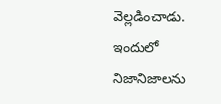వెల్లడించాడు. ఇందులో నిజానిజాలను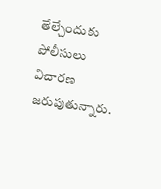తేల్చేందుకు పోలీసులు విచారణ జరుపుతున్నారు.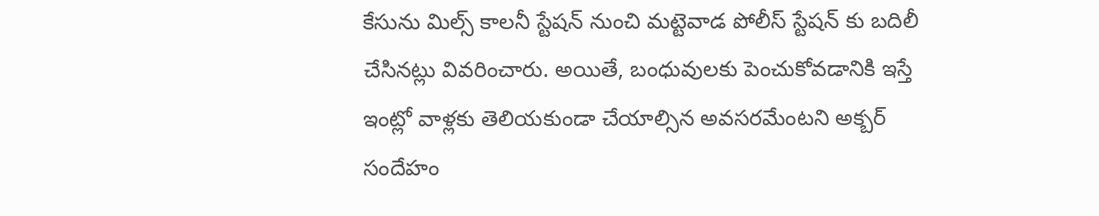కేసును మిల్స్ కాలనీ స్టేషన్ నుంచి మట్టెవాడ పోలీస్ స్టేషన్ కు బదిలీ చేసినట్లు వివరించారు. అయితే, బంధువులకు పెంచుకోవడానికి ఇస్తే ఇంట్లో వాళ్లకు తెలియకుండా చేయాల్సిన అవసరమేంటని అక్బర్ సందేహం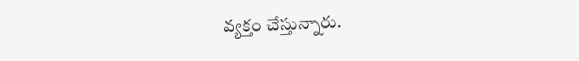వ్యక్తం చేస్తున్నారు.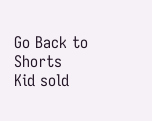Go Back to Shorts
Kid sold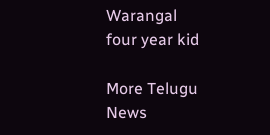Warangal
four year kid

More Telugu News